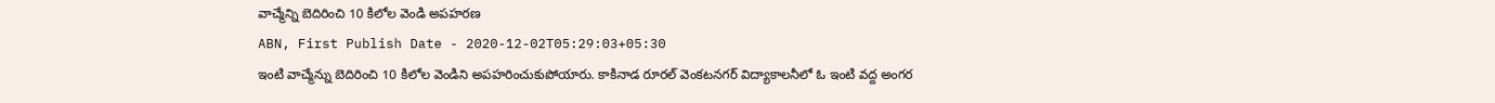వాచ్మేన్ని బెదిరించి 10 కిలోల వెండి అపహరణ
ABN, First Publish Date - 2020-12-02T05:29:03+05:30
ఇంటి వాచ్మేన్ను బెదిరించి 10 కిలోల వెండిని అపహరించుకుపోయారు. కాకినాడ రూరల్ వెంకటనగర్ విద్యాకాలనీలో ఓ ఇంటి వద్ద అంగర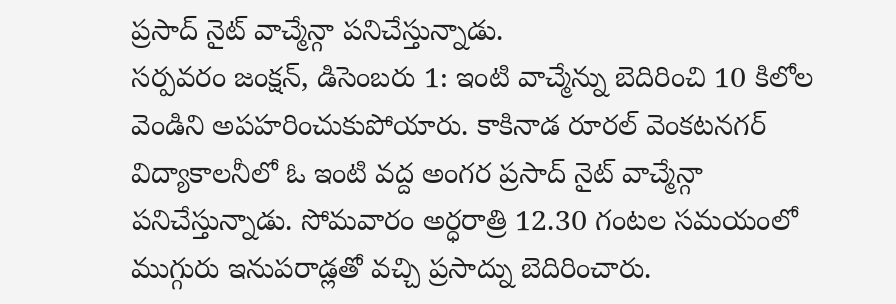ప్రసాద్ నైట్ వాచ్మేన్గా పనిచేస్తున్నాడు.
సర్పవరం జంక్షన్, డిసెంబరు 1: ఇంటి వాచ్మేన్ను బెదిరించి 10 కిలోల వెండిని అపహరించుకుపోయారు. కాకినాడ రూరల్ వెంకటనగర్ విద్యాకాలనీలో ఓ ఇంటి వద్ద అంగర ప్రసాద్ నైట్ వాచ్మేన్గా పనిచేస్తున్నాడు. సోమవారం అర్ధరాత్రి 12.30 గంటల సమయంలో ముగ్గురు ఇనుపరాడ్లతో వచ్చి ప్రసాద్ను బెదిరించారు.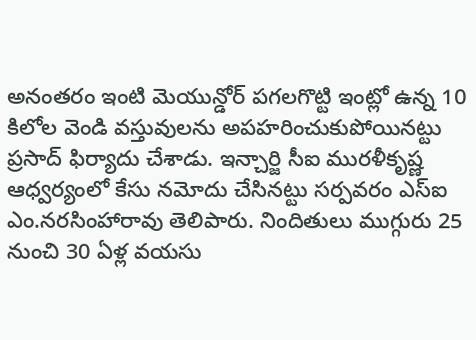అనంతరం ఇంటి మెయున్డోర్ పగలగొట్టి ఇంట్లో ఉన్న 10 కిలోల వెండి వస్తువులను అపహరించుకుపోయినట్టు ప్రసాద్ ఫిర్యాదు చేశాడు. ఇన్చార్జి సీఐ మురళీకృష్ణ ఆధ్వర్యంలో కేసు నమోదు చేసినట్టు సర్పవరం ఎస్ఐ ఎం.నరసింహారావు తెలిపారు. నిందితులు ముగ్గురు 25 నుంచి 30 ఏళ్ల వయసు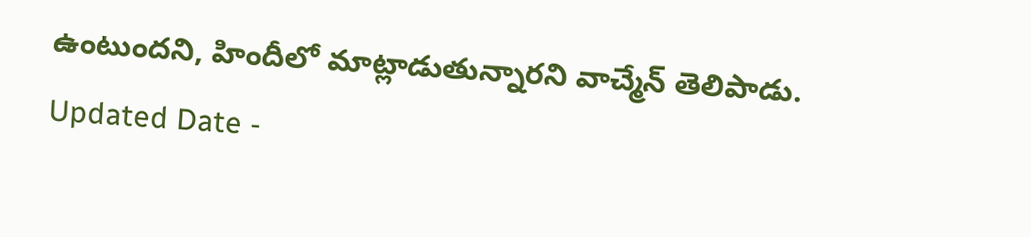ఉంటుందని, హిందీలో మాట్లాడుతున్నారని వాచ్మేన్ తెలిపాడు.
Updated Date -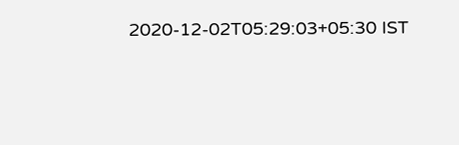2020-12-02T05:29:03+05:30 IST